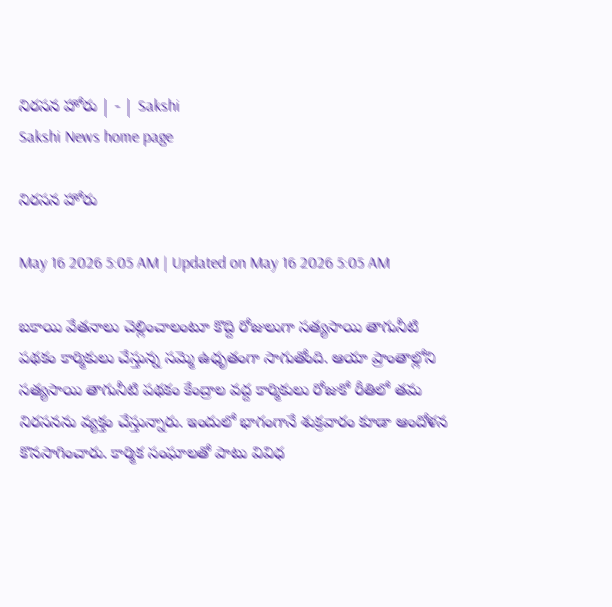నిరసన హోరు | - | Sakshi
Sakshi News home page

నిరసన హోరు

May 16 2026 5:05 AM | Updated on May 16 2026 5:05 AM

బకాయి వేతనాలు చెల్లించాలంటూ కొద్ది రోజులుగా సత్యసాయి తాగునీటి పథకం కార్మికులు చేస్తున్న సమ్మె ఉధృతంగా సాగుతోంది. ఆయా ప్రాంతాల్లోని సత్యసాయి తాగునీటి పథకం కేంద్రాల వద్ద కార్మికులు రోజుకో రీతిలో తమ నిరసనను వ్యక్తం చేస్తున్నారు. ఇందులో భాగంగానే శుక్రవారం కూడా ఆందోళన కొనసాగించారు. కార్మిక సంఘాలతో పాటు వివిధ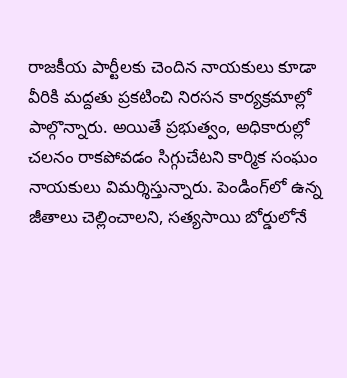రాజకీయ పార్టీలకు చెందిన నాయకులు కూడా వీరికి మద్దతు ప్రకటించి నిరసన కార్యక్రమాల్లో పాల్గొన్నారు. అయితే ప్రభుత్వం, అధికారుల్లో చలనం రాకపోవడం సిగ్గుచేటని కార్మిక సంఘం నాయకులు విమర్శిస్తున్నారు. పెండింగ్‌లో ఉన్న జీతాలు చెల్లించాలని, సత్యసాయి బోర్డులోనే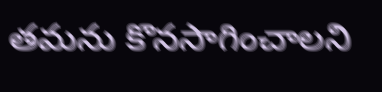తమను కొనసాగించాలని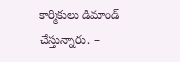కార్మికులు డిమాండ్‌ చేస్తున్నారు. –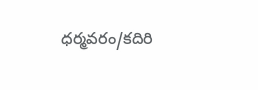ధర్మవరం/కదిరి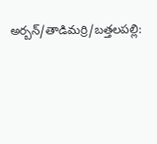అర్బన్‌/తాడిమర్రి/బత్తలపల్లి: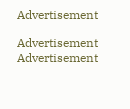Advertisement

Advertisement
Advertisement